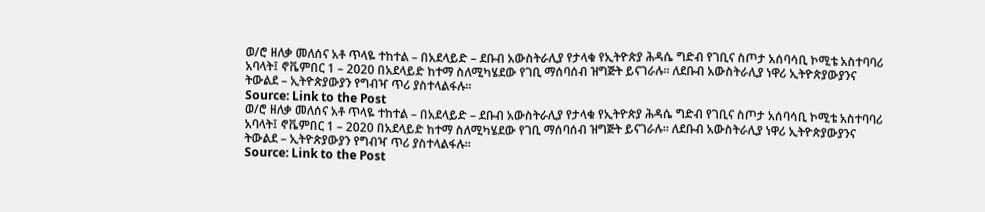ወ/ሮ ዘለቃ መለሰና አቶ ጥላዬ ተከተል – በአደላይድ – ደቡብ አውስትራሊያ የታላቁ የኢትዮጵያ ሕዳሴ ግድብ የገቢና ስጦታ አሰባሳቢ ኮሚቴ አስተባባሪ አባላት፤ ኖቬምበር 1 – 2020 በአደላይድ ከተማ ስለሚካሄደው የገቢ ማሰባሰብ ዝግጅት ይናገራሉ። ለደቡብ አውስትራሊያ ነዋሪ ኢትዮጵያውያንና ትውልደ – ኢትዮጵያውያን የግብዣ ጥሪ ያስተላልፋሉ።
Source: Link to the Post
ወ/ሮ ዘለቃ መለሰና አቶ ጥላዬ ተከተል – በአደላይድ – ደቡብ አውስትራሊያ የታላቁ የኢትዮጵያ ሕዳሴ ግድብ የገቢና ስጦታ አሰባሳቢ ኮሚቴ አስተባባሪ አባላት፤ ኖቬምበር 1 – 2020 በአደላይድ ከተማ ስለሚካሄደው የገቢ ማሰባሰብ ዝግጅት ይናገራሉ። ለደቡብ አውስትራሊያ ነዋሪ ኢትዮጵያውያንና ትውልደ – ኢትዮጵያውያን የግብዣ ጥሪ ያስተላልፋሉ።
Source: Link to the Post